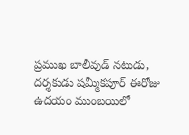ప్రముఖ బాలీవుడ్ నటుడు, దర్శకుడు షమ్మీకపూర్ ఈరోజు ఉదయం ముంబయిలో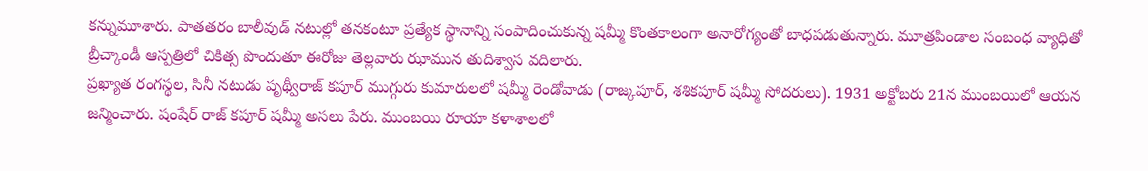కన్నుమూశారు. పాతతరం బాలీవుడ్ నటుల్లో తనకంటూ ప్రత్యేక స్థానాన్ని సంపాదించుకున్న షమ్మీ కొంతకాలంగా అనారోగ్యంతో బాధపడుతున్నారు. మూత్రపిండాల సంబంధ వ్యాధితో బ్రీచ్కాండీ ఆస్పత్రిలో చికిత్స పొందుతూ ఈరోజు తెల్లవారు ఝామున తుదిశ్వాస వదిలారు.
ప్రఖ్యాత రంగస్థల, సినీ నటుడు పృథ్వీరాజ్ కపూర్ ముగ్గురు కుమారులలో షమ్మీ రెండోవాడు (రాజ్కపూర్, శశికపూర్ షమ్మీ సోదరులు). 1931 అక్టోబరు 21న ముంబయిలో ఆయన జన్మించారు. షంషేర్ రాజ్ కపూర్ షమ్మీ అసలు పేరు. ముంబయి రూయా కళాశాలలో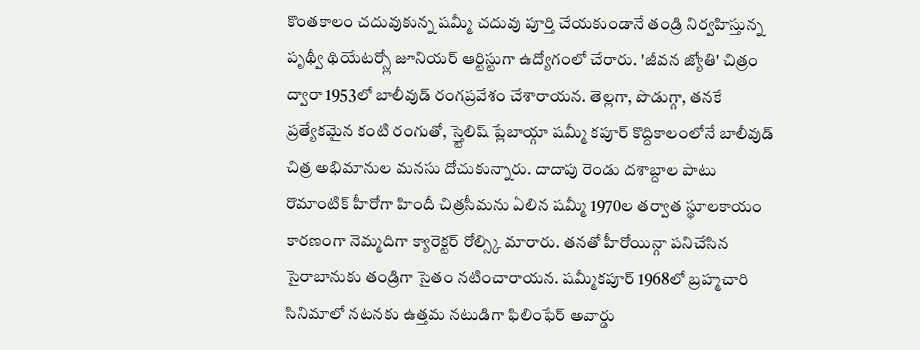కొంతకాలం చదువుకున్న షమ్మీ చదువు పూర్తి చేయకుండానే తండ్రి నిర్వహిస్తున్న పృథ్వీ థియేటర్స్లో జూనియర్ ఆర్టిస్టుగా ఉద్యోగంలో చేరారు. 'జీవన జ్యోతి' చిత్రం ద్వారా 1953లో బాలీవుడ్ రంగప్రవేశం చేశారాయన. తెల్లగా, పొడుగ్గా, తనకే ప్రత్యేకమైన కంటి రంగుతో, స్త్టెలిష్ ప్లేబాయ్గా షమ్మీ కపూర్ కొద్దికాలంలోనే బాలీవుడ్ చిత్ర అభిమానుల మనసు దోచుకున్నారు. దాదాపు రెండు దశాబ్దాల పాటు రొమాంటిక్ హీరోగా హిందీ చిత్రసీమను ఏలిన షమ్మీ 1970ల తర్వాత స్థూలకాయం కారణంగా నెమ్మదిగా క్యారెక్టర్ రోల్స్కి మారారు. తనతో హీరోయిన్గా పనిచేసిన సైరాబానుకు తండ్రిగా సైతం నటించారాయన. షమ్మీకపూర్ 1968లో బ్రహ్మచారి సినిమాలో నటనకు ఉత్తమ నటుడిగా ఫిలింఫేర్ అవార్డు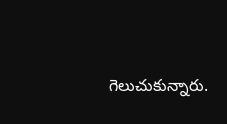గెలుచుకున్నారు.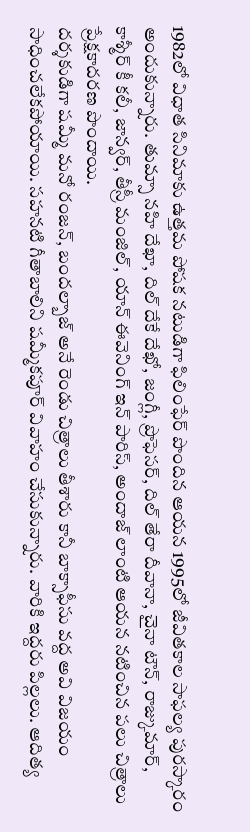1982లో విధాత సినిమాకు ఉత్తమ పోషక నటుడిగా ఫిలింఫేర్ పొందిన ఆయన 1995లో జీవితకాల సాఫల్య పురస్కారం అందుకున్నారు. తుమ్సా నహి దేఖా, దిల్ దేకే దేఖో, జంగ్లీ, ప్రొఫెసర్, దిల్ తేరా దీవానా, చైనా టౌన్, రాజ్కుమార్, కాశ్మీర్ కీ కలీ, జాన్వర్, తీస్రీ మంజిల్, యాన్ ఈవెనింగ్ ఇన్ పారిస్, అందాజ్ లాంటి ఆయన నటించిన పలు చిత్రాలు ప్రేక్షకాదరణ పొందాయి.
దర్శకుడిగా షమ్మీ మనో రంజన్, బందల్బాజ్ అనే రెండు చిత్రాలు తీశారు కానీ బాక్సాఫీసు వద్ద అవి విజయం సాధించలేకపోయాయి. సహనటి గీతాబాలిని షమ్మీకపూర్ వివాహం చేసుకున్నారు. వారికి ఇద్దరు పిల్లలు. ఆదిత్య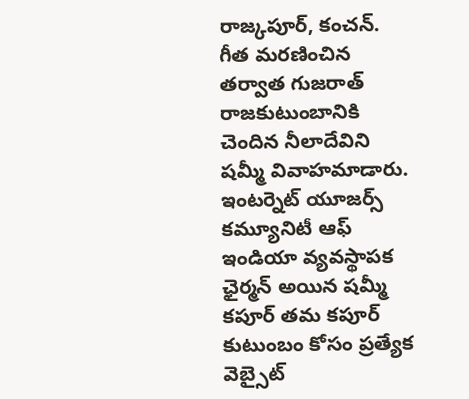రాజ్కపూర్, కంచన్. గీత మరణించిన తర్వాత గుజరాత్ రాజకుటుంబానికి చెందిన నీలాదేవిని షమ్మీ వివాహమాడారు.
ఇంటర్నెట్ యూజర్స్ కమ్యూనిటీ ఆఫ్ ఇండియా వ్యవస్థాపక ఛైర్మన్ అయిన షమ్మీ కపూర్ తమ కపూర్ కుటుంబం కోసం ప్రత్యేక వెబ్సైట్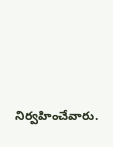నిర్వహించేవారు.